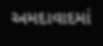અમદાવાદમાં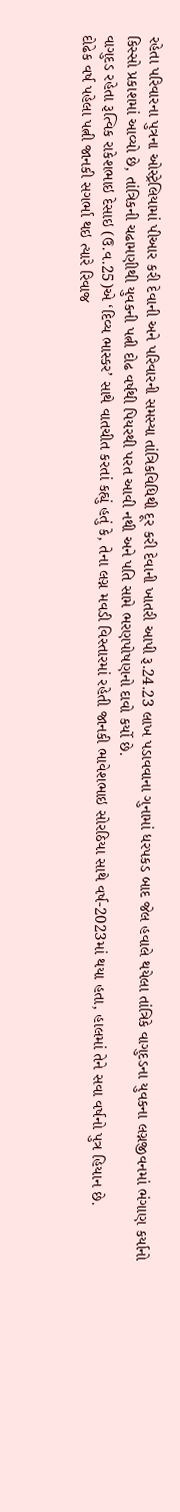રહેતા પરિવારના પુત્રના ઓસ્ટ્રેલિયામાં પીઆર કરી દેવાની અને પરિવારની સમસ્યા તાંત્રિકવિધિથી દૂર કરી દેવાની ખાતરી આપી રૂ.24.23 લાખ પડાવવાના ગુનામાં ધરપકડ બાદ જેલ હવાલે થયેલા તાંત્રિકે વાગુદડના યુવકના લગ્નજીવનમાં ભંગાણ કર્યાનો કિસ્સો પ્રકાશમાં આવ્યો છે, તાંત્રિકની ચઢામણીથી યુવકની પત્ની દોઢ વર્ષથી પિયરથી પરત આવી નથી અને પતિ સામે ભરણપોષણનો દાવો કર્યો છે.
વાગુદડ રહેતા રૂત્વિક રાકેશભાઇ દેસાઇ (ઉ.વ.25)એ ‘દિવ્ય ભાસ્કર’ સાથે વાતચીત કરતાં કહ્યું હતું કે, તેના લગ્ન મવડી વિસ્તારમાં રહેતી જાનકી ભાવેશભાઇ સોરઠિયા સાથે વર્ષ-2023માં થયા હતા, હાલમાં તેને સવા વર્ષનો પુત્ર હિયાન છે.
દોઢેક વર્ષ પહેલા પત્ની જાનકી સગર્ભા થઇ ત્યારે રિવાજ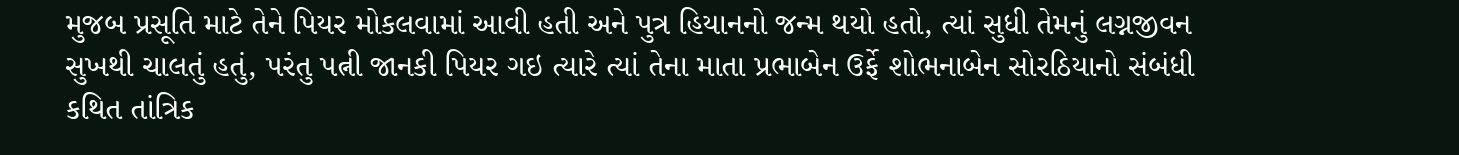મુજબ પ્રસૂતિ માટે તેને પિયર મોકલવામાં આવી હતી અને પુત્ર હિયાનનો જન્મ થયો હતો, ત્યાં સુધી તેમનું લગ્નજીવન સુખથી ચાલતું હતું, પરંતુ પત્ની જાનકી પિયર ગઇ ત્યારે ત્યાં તેના માતા પ્રભાબેન ઉર્ફે શોભનાબેન સોરઠિયાનો સંબંધી કથિત તાંત્રિક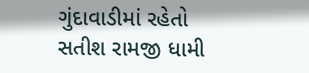ગુંદાવાડીમાં રહેતો સતીશ રામજી ધામી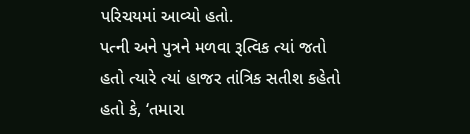પરિચયમાં આવ્યો હતો.
પત્ની અને પુત્રને મળવા રૂત્વિક ત્યાં જતો હતો ત્યારે ત્યાં હાજર તાંત્રિક સતીશ કહેતો હતો કે, ‘તમારા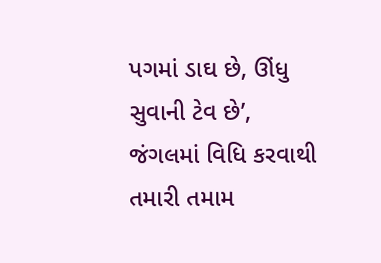પગમાં ડાઘ છે, ઊંધુ સુવાની ટેવ છે’, જંગલમાં વિધિ કરવાથી તમારી તમામ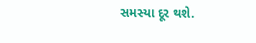સમસ્યા દૂર થશે.